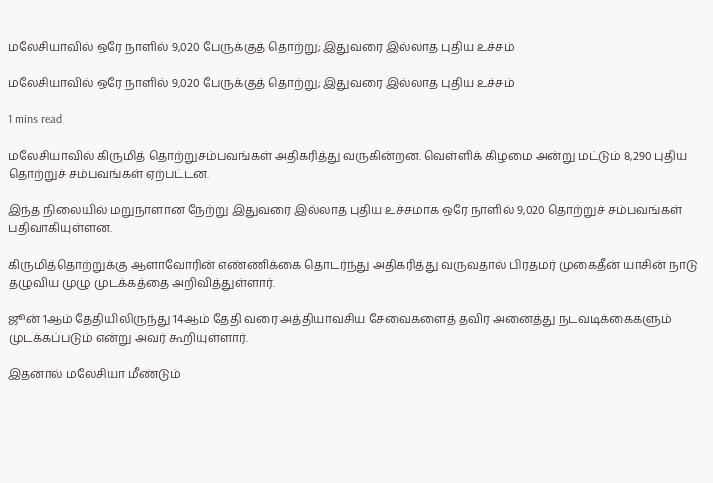மலேசியாவில் ஒரே நாளில் 9,020 பேருக்குத் தொற்று; இதுவரை இல்லாத புதிய உச்சம்

மலேசியாவில் ஒரே நாளில் 9,020 பேருக்குத் தொற்று; இதுவரை இல்லாத புதிய உச்சம்

1 mins read

மலேசியாவில் கிருமித் தொற்றுசம்பவங்கள் அதிகரித்து வருகின்றன. வெள்ளிக் கிழமை அன்று மட்டும் 8,290 புதிய தொற்றுச் சம்பவங்கள் ஏற்பட்டன.

இந்த நிலையில் மறுநாளான நேற்று இதுவரை இல்லாத புதிய உச்சமாக ஒரே நாளில் 9,020 தொற்றுச் சம்பவங்கள் பதிவாகியுள்ளன.

கிருமித்தொற்றுக்கு ஆளாவோரின் எண்ணிக்கை தொடர்ந்து அதிகரித்து வருவதால் பிரதமர் முகைதீன் யாசின் நாடு தழுவிய முழு முடக்கத்தை அறிவித்துள்ளார்.

ஜூன் 1ஆம் தேதியிலிருந்து 14ஆம் தேதி வரை அத்தியாவசிய சேவைகளைத் தவிர அனைத்து நடவடிக்கைகளும் முடக்கப்படும் என்று அவர் கூறியுள்ளார்.

இதனால் மலேசியா மீண்டும்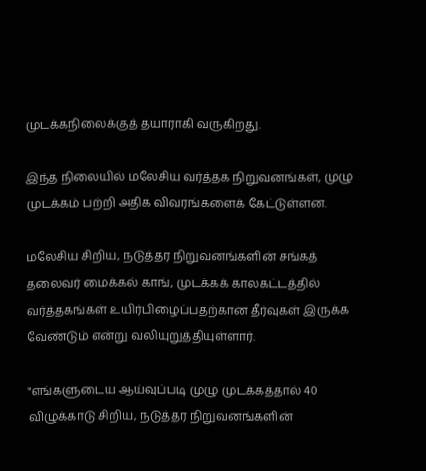முடக்கநிலைக்குத் தயாராகி வருகிறது.

இந்த நிலையில் மலேசிய வர்த்தக நிறுவனங்கள், முழு முடக்கம் பற்றி அதிக விவரங்களைக் கேட்டுள்ளன.

மலேசிய சிறிய, நடுத்தர நிறுவனங்களின் சங்கத் தலைவர் மைக்கல் காங், முடக்கக் காலகட்டத்தில் வர்த்தகங்கள் உயிர்பிழைப்பதற்கான தீர்வுகள் இருக்க வேண்டும் என்று வலியுறுத்தியுள்ளார்.

"எங்களுடைய ஆய்வுப்படி முழு முடக்கத்தால் 40 விழுக்காடு சிறிய, நடுத்தர நிறுவனங்களின்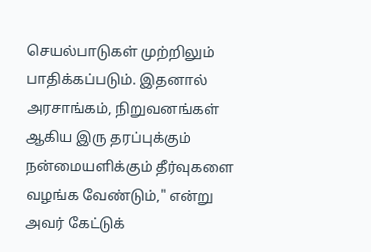செயல்பாடுகள் முற்றிலும் பாதிக்கப்படும். இதனால் அரசாங்கம், நிறுவனங்கள் ஆகிய இரு தரப்புக்கும் நன்மையளிக்கும் தீர்வுகளை வழங்க வேண்டும்," என்று அவர் கேட்டுக்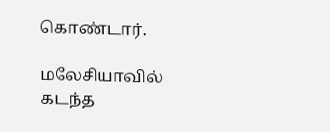கொண்டார்.

மலேசியாவில் கடந்த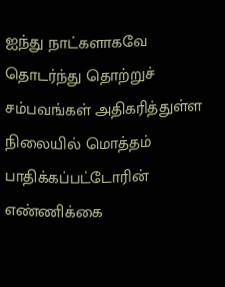ஐந்து நாட்களாகவே தொடர்ந்து தொற்றுச் சம்பவங்கள் அதிகரித்துள்ள நிலையில் மொத்தம் பாதிக்கப்பட்டோரின் எண்ணிக்கை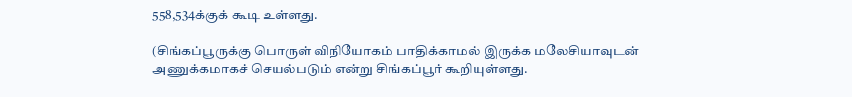558,534க்குக் கூடி உள்ளது.

(சிங்கப்பூருக்கு பொருள் விநியோகம் பாதிக்காமல் இருக்க மலேசியாவுடன் அணுக்கமாகச் செயல்படும் என்று சிங்கப்பூர் கூறியுள்ளது.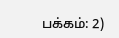பக்கம்: 2)